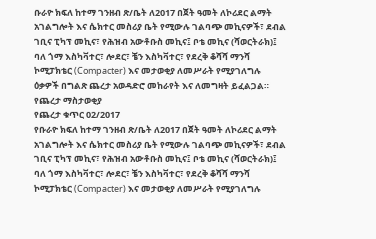ቡራዮ ክፍለ ከተማ ገንዘብ ጽ/ቤት ለ2017 በጀት ዓመት ለኮሪደር ልማት አገልግሎት እና ሴክተር መስሪያ ቤት የሚውሉ ገልባጭ መኪናዎች፣ ደብል ገቢና ፒካፕ መኪና፣ የሕዝብ አውቶቡስ መኪና፤ ቦቴ መኪና (ሻወርትራክ)፤ ባለ ጎማ እስካቫተር፣ ሎደር፣ ቼን እስካቫተር፣ የደረቅ ቆሻሻ ማንሻ ኮሚፓክቴር (Compacter) እና መታወቂያ ለመሥራት የሚያገለግሉ ዕቃዎች በግልጽ ጨረታ አወዳድሮ መከራየት እና ለመግዛት ይፈልጋል።
የጨረታ ማስታወቂያ
የጨረታ ቁጥር 02/2017
የቡራዮ ክፍለ ከተማ ገንዘብ ጽ/ቤት ለ2017 በጀት ዓመት ለኮሪደር ልማት አገልግሎት እና ሴክተር መስሪያ ቤት የሚውሉ ገልባጭ መኪናዎች፣ ደብል ገቢና ፒካፕ መኪና፣ የሕዝብ አውቶቡስ መኪና፤ ቦቴ መኪና (ሻወርትራክ)፤ ባለ ጎማ እስካቫተር፣ ሎደር፣ ቼን እስካቫተር፣ የደረቅ ቆሻሻ ማንሻ ኮሚፓክቴር (Compacter) እና መታወቂያ ለመሥራት የሚያገለግሉ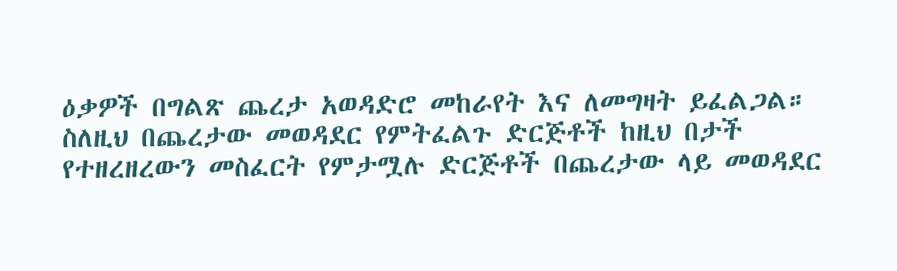ዕቃዎች በግልጽ ጨረታ አወዳድሮ መከራየት እና ለመግዛት ይፈልጋል።
ስለዚህ በጨረታው መወዳደር የምትፈልጉ ድርጅቶች ከዚህ በታች የተዘረዘረውን መስፈርት የምታሟሉ ድርጅቶች በጨረታው ላይ መወዳደር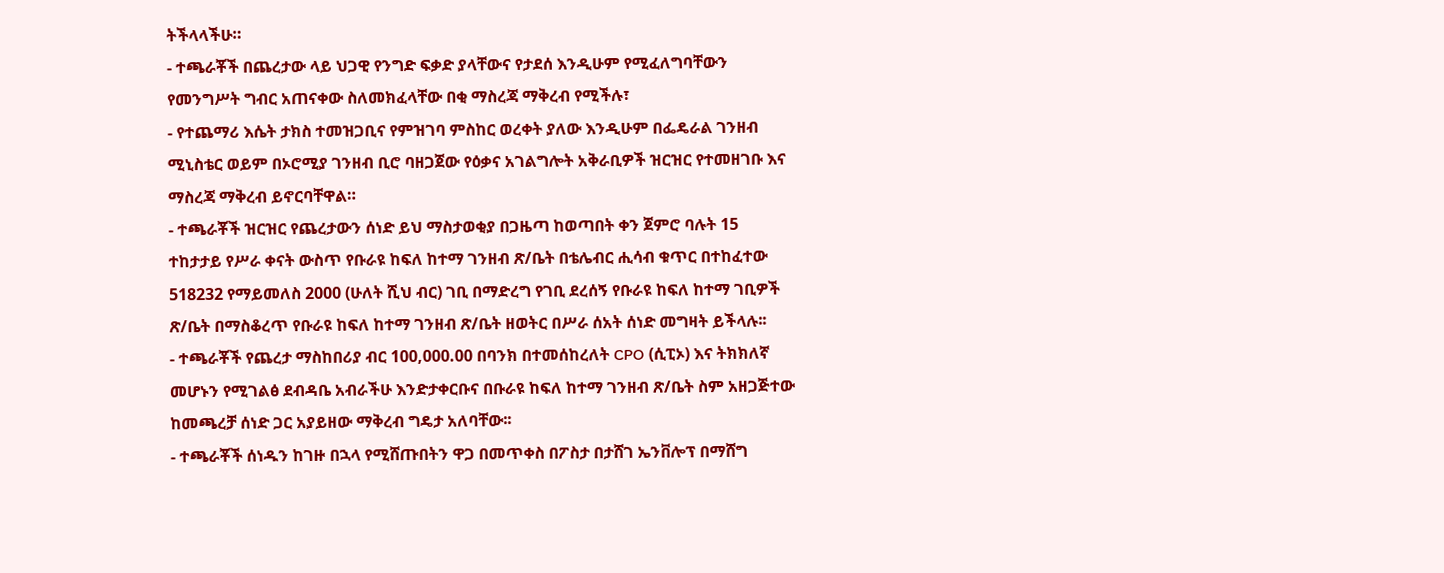ትችላላችሁ።
- ተጫራቾች በጨረታው ላይ ህጋዊ የንግድ ፍቃድ ያላቸውና የታደሰ እንዲሁም የሚፈለግባቸውን የመንግሥት ግብር አጠናቀው ስለመክፈላቸው በቂ ማስረጃ ማቅረብ የሚችሉ፣
- የተጨማሪ እሴት ታክስ ተመዝጋቢና የምዝገባ ምስከር ወረቀት ያለው እንዲሁም በፌዴራል ገንዘብ ሚኒስቴር ወይም በኦሮሚያ ገንዘብ ቢሮ ባዘጋጀው የዕቃና አገልግሎት አቅራቢዎች ዝርዝር የተመዘገቡ እና ማስረጃ ማቅረብ ይኖርባቸዋል።
- ተጫራቾች ዝርዝር የጨረታውን ሰነድ ይህ ማስታወቂያ በጋዜጣ ከወጣበት ቀን ጀምሮ ባሉት 15 ተከታታይ የሥራ ቀናት ውስጥ የቡራዩ ከፍለ ከተማ ገንዘብ ጽ/ቤት በቴሌብር ሒሳብ ቁጥር በተከፈተው 518232 የማይመለስ 2000 (ሁለት ሺህ ብር) ገቢ በማድረግ የገቢ ደረሰኝ የቡራዩ ከፍለ ከተማ ገቢዎች ጽ/ቤት በማስቆረጥ የቡራዩ ከፍለ ከተማ ገንዘብ ጽ/ቤት ዘወትር በሥራ ሰአት ሰነድ መግዛት ይችላሉ፡፡
- ተጫራቾች የጨረታ ማስከበሪያ ብር 100,000.00 በባንክ በተመሰከረለት CPO (ሲፒኦ) እና ትክክለኛ መሆኑን የሚገልፅ ደብዳቤ አብራችሁ እንድታቀርቡና በቡራዩ ከፍለ ከተማ ገንዘብ ጽ/ቤት ስም አዘጋጅተው ከመጫረቻ ሰነድ ጋር አያይዘው ማቅረብ ግዴታ አለባቸው፡፡
- ተጫራቾች ሰነዱን ከገዙ በኋላ የሚሸጡበትን ዋጋ በመጥቀስ በፖስታ በታሸገ ኤንቨሎፕ በማሸግ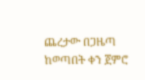ጨረታው በጋዜጣ ከወጣበት ቀን ጀምሮ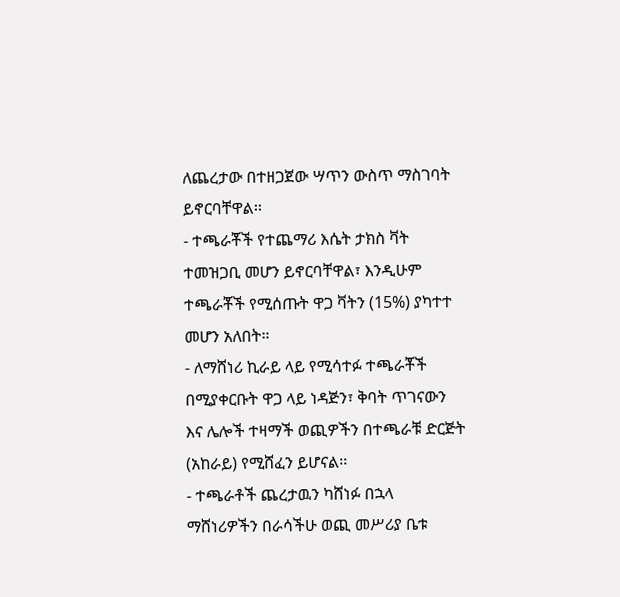ለጨረታው በተዘጋጀው ሣጥን ውስጥ ማስገባት ይኖርባቸዋል፡፡
- ተጫራቾች የተጨማሪ እሴት ታክስ ቫት ተመዝጋቢ መሆን ይኖርባቸዋል፣ እንዲሁም ተጫራቾች የሚሰጡት ዋጋ ቫትን (15%) ያካተተ መሆን አለበት።
- ለማሸነሪ ኪራይ ላይ የሚሳተፉ ተጫራቾች በሚያቀርቡት ዋጋ ላይ ነዳጅን፣ ቅባት ጥገናውን እና ሌሎች ተዛማች ወጪዎችን በተጫራቹ ድርጅት (አከራይ) የሚሸፈን ይሆናል፡፡
- ተጫራቶች ጨረታዉን ካሸነፉ በኋላ ማሸነሪዎችን በራሳችሁ ወጪ መሥሪያ ቤቱ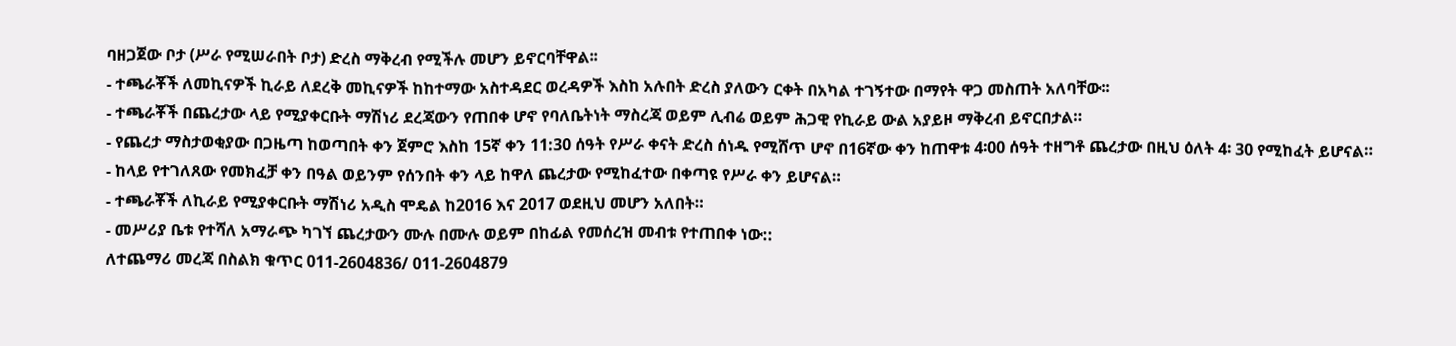ባዘጋጀው ቦታ (ሥራ የሚሠራበት ቦታ) ድረስ ማቅረብ የሚችሉ መሆን ይኖርባቸዋል፡፡
- ተጫራቾች ለመኪናዎች ኪራይ ለደረቅ መኪናዎች ከከተማው አስተዳደር ወረዳዎች እስከ አሉበት ድረስ ያለውን ርቀት በአካል ተገኝተው በማየት ዋጋ መስጠት አለባቸው፡፡
- ተጫራቾች በጨረታው ላይ የሚያቀርቡት ማሽነሪ ደረጃውን የጠበቀ ሆኖ የባለቤትነት ማስረጃ ወይም ሊብሬ ወይም ሕጋዊ የኪራይ ውል አያይዞ ማቅረብ ይኖርበታል።
- የጨረታ ማስታወቂያው በጋዜጣ ከወጣበት ቀን ጀምሮ እስከ 15ኛ ቀን 11:30 ሰዓት የሥራ ቀናት ድረስ ሰነዱ የሚሸጥ ሆኖ በ16ኛው ቀን ከጠዋቱ 4፡00 ሰዓት ተዘግቶ ጨረታው በዚህ ዕለት 4፡ 30 የሚከፈት ይሆናል።
- ከላይ የተገለጸው የመክፈቻ ቀን በዓል ወይንም የሰንበት ቀን ላይ ከዋለ ጨረታው የሚከፈተው በቀጣዩ የሥራ ቀን ይሆናል።
- ተጫራቾች ለኪራይ የሚያቀርቡት ማሽነሪ አዲስ ሞዴል ከ2016 እና 2017 ወደዚህ መሆን አለበት።
- መሥሪያ ቤቱ የተሻለ አማራጭ ካገኘ ጨረታውን ሙሉ በሙሉ ወይም በከፊል የመሰረዝ መብቱ የተጠበቀ ነው::
ለተጨማሪ መረጃ በስልክ ቁጥር 011-2604836/ 011-2604879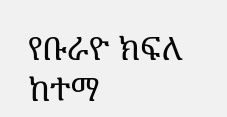የቡራዮ ክፍለ ከተማ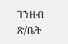ገንዘብ ጽ/ቤት